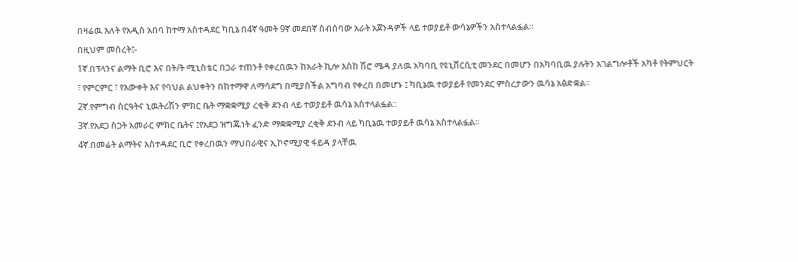በዛሬዉ እለት የአዲስ አበባ ከተማ አስተዳደር ካቢኔ በ4ኛ ዓመት 9ኛ መደበኛ ስብሰባው አራት አጀንዳዎች ላይ ተወያይቶ ውሳኔዎችን አስተላልፏል።
በዚህም መሰረት፤-
1ኛ.በፕላንና ልማት ቢሮ እና በት/ት ሚኒስቴር በጋራ ተጠንቶ የቀረበዉን ከአራት ኪሎ እስከ ሽሮ ሜዳ ያለዉ አካባቢ የዩኒቨርሲቲ መንደር በመሆን በአካባቢዉ ያሉትን አገልግሎቶች አካቶ የትምህርት ፣ የምርምር ፣ የእውቀት እና የባህል ልህቀትን በከተማዋ ለማሳደግ በሚያስችል አግባብ የቀረበ በመሆኑ ፤ ካቢኔዉ ተወያይቶ የመንደር ምስረታውን ዉሳኔ አፅድቋል፡፡
2ኛ.የምግብ ስርዓትና ኒዉትሪሽን ምክር ቤት ማቋቋሚያ ረቂቅ ደንብ ላይ ተወያይቶ ዉሳኔ አስተላልፏል::
3ኛ.የአደጋ ስጋት አመራር ምክር ቤትና ፤የአደጋ ዝግጁነት ፈንድ ማቋቋሚያ ረቂቅ ደንብ ላይ ካቢኔዉ ተወያይቶ ዉሳኔ አስተላልፏል፡፡
4ኛ.በመሬት ልማትና አስተዳደር ቢሮ የቀረበዉን ማህበራዊና ኢኮኖሚያዊ ፋይዳ ያላቸዉ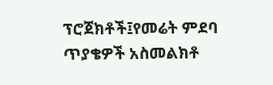ፕሮጀክቶች፤የመሬት ምደባ ጥያቄዎች አስመልክቶ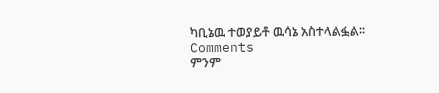ካቢኔዉ ተወያይቶ ዉሳኔ አስተላልፏል፡፡
Comments
ምንም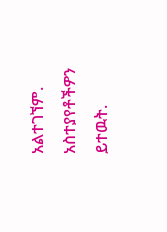አልተገኘም.
አስተያየቶችዎን ይተዉት.